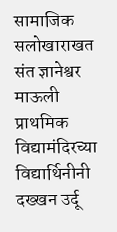सामाजिक सलोखाराखत संत ज्ञानेश्वर माऊली प्राथमिक विद्यामंदिरच्या विद्यार्थिनीनी दख्खन उर्दू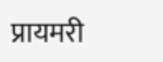प्रायमरी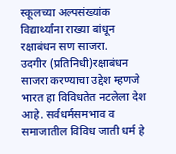स्कूलच्या अल्पसंख्यांक विद्यार्थ्यांना राख्या बांधून रक्षाबंधन सण साजरा.
उदगीर (प्रतिनिधी)रक्षाबंधन साजरा करण्याचा उद्देश म्हणजे भारत हा विविधतेत नटलेला देश आहे. सर्वधर्मसमभाव व समाजातील विविध जाती धर्म हे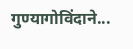गुण्यागोविंदाने...